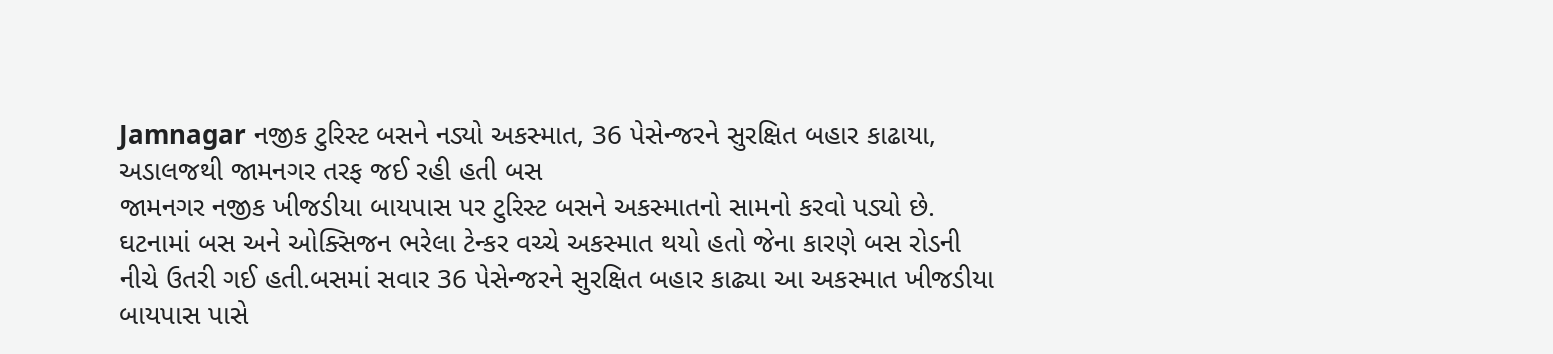Jamnagar નજીક ટુરિસ્ટ બસને નડ્યો અકસ્માત, 36 પેસેન્જરને સુરક્ષિત બહાર કાઢાયા, અડાલજથી જામનગર તરફ જઈ રહી હતી બસ
જામનગર નજીક ખીજડીયા બાયપાસ પર ટુરિસ્ટ બસને અકસ્માતનો સામનો કરવો પડ્યો છે. ઘટનામાં બસ અને ઓક્સિજન ભરેલા ટેન્કર વચ્ચે અકસ્માત થયો હતો જેના કારણે બસ રોડની નીચે ઉતરી ગઈ હતી.બસમાં સવાર 36 પેસેન્જરને સુરક્ષિત બહાર કાઢ્યા આ અકસ્માત ખીજડીયા બાયપાસ પાસે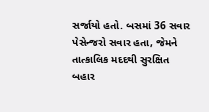સર્જાયો હતો. બસમાં 36 સવાર પેસેન્જરો સવાર હતા, જેમને તાત્કાલિક મદદથી સુરક્ષિત બહાર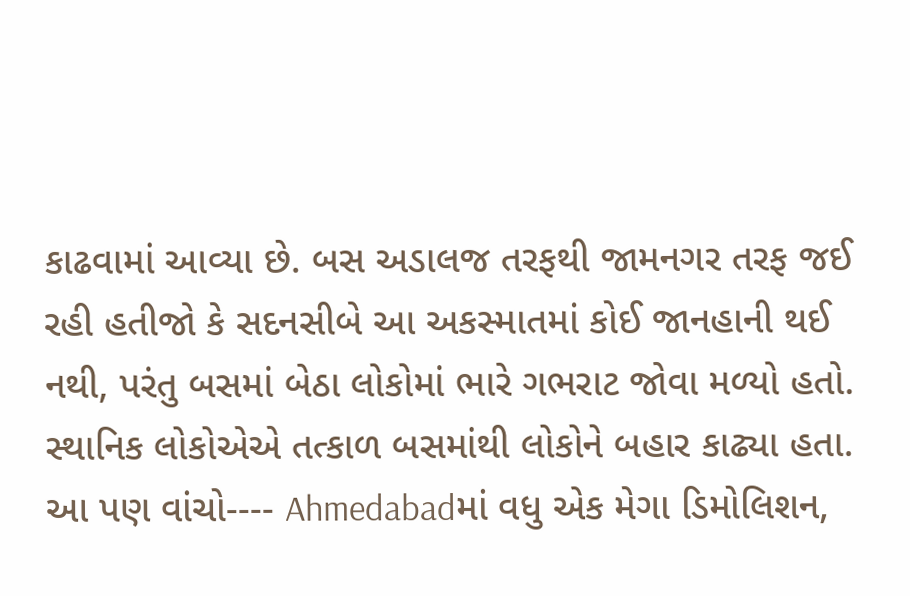કાઢવામાં આવ્યા છે. બસ અડાલજ તરફથી જામનગર તરફ જઈ રહી હતીજો કે સદનસીબે આ અકસ્માતમાં કોઈ જાનહાની થઈ નથી, પરંતુ બસમાં બેઠા લોકોમાં ભારે ગભરાટ જોવા મળ્યો હતો. સ્થાનિક લોકોએએ તત્કાળ બસમાંથી લોકોને બહાર કાઢ્યા હતા. આ પણ વાંચો---- Ahmedabadમાં વધુ એક મેગા ડિમોલિશન,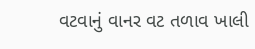વટવાનું વાનર વટ તળાવ ખાલી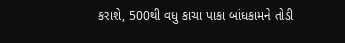કરાશે, 500થી વધુ કાચા પાકા બાંધકામને તોડી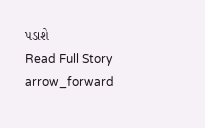પડાશે
Read Full Story arrow_forward